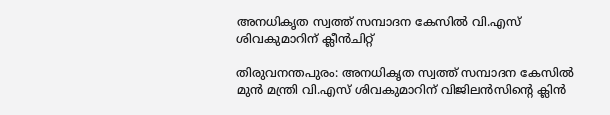അനധികൃത സ്വത്ത് സമ്പാദന കേസിൽ വി.എസ് ശിവകുമാറിന് ക്ലീൻചിറ്റ്

തിരുവനന്തപുരം: അനധികൃത സ്വത്ത് സമ്പാദന കേസിൽ മുൻ മന്ത്രി വി.എസ് ശിവകുമാറിന് വിജിലൻസിന്‍റെ ക്ലിൻ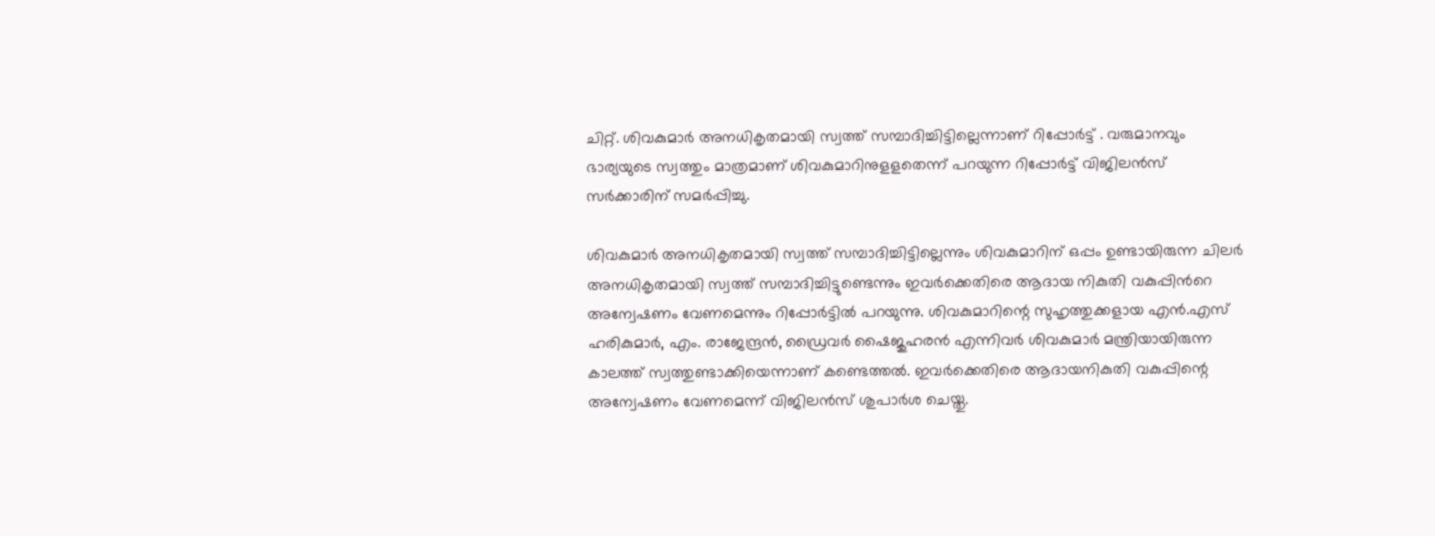ചിറ്റ്. ശിവകുമാര്‍ അനധികൃതമായി സ്വത്ത് സമ്പാദിച്ചിട്ടില്ലെന്നാണ് റിപ്പോര്‍ട്ട് . വരുമാനവും ഭാര്യയുടെ സ്വത്തും മാത്രമാണ് ശിവകുമാറിനുളളതെന്ന് പറയുന്ന റിപ്പോര്‍ട്ട് വിജിലന്‍സ് സര്‍ക്കാരിന് സമര്‍പ്പിച്ചു.

ശിവകുമാർ അനധികൃതമായി സ്വത്ത് സമ്പാദിച്ചിട്ടില്ലെന്നും ശിവകുമാറിന് ഒപ്പം ഉണ്ടായിരുന്ന ചിലർ അനധികൃതമായി സ്വത്ത് സമ്പാദിച്ചിട്ടുണ്ടെന്നും ഇവർക്കെതിരെ ആദായ നികുതി വകുപ്പിന്‍റെ അന്വേഷണം വേണമെന്നും റിപ്പോർട്ടിൽ പറയുന്നു. ശിവകുമാറിന്റെ സുഹൃത്തുക്കളായ എന്‍.എസ് ഹരികുമാര്‍, എം. രാജേന്ദ്രന്‍, ഡ്രൈവര്‍ ഷൈജുഹരന്‍ എന്നിവർ ശിവകുമാര്‍ മന്ത്രിയായിരുന്ന കാലത്ത് സ്വത്തുണ്ടാക്കിയെന്നാണ് കണ്ടെത്തല്‍. ഇവര്‍ക്കെതിരെ ആദായനികുതി വകുപ്പിന്റെ അന്വേഷണം വേണമെന്ന് വിജിലന്‍സ് ശുപാര്‍ശ ചെയ്തു.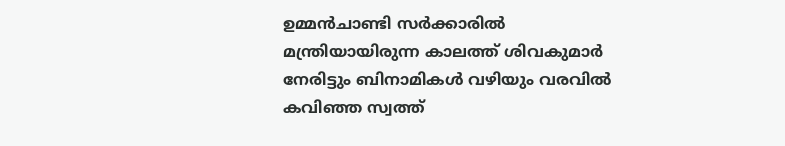ഉമ്മന്‍ചാണ്ടി സര്‍ക്കാരില്‍ മന്ത്രിയായിരുന്ന കാലത്ത് ശിവകുമാര്‍ നേരിട്ടും ബിനാമികള്‍ വഴിയും വരവില്‍ കവിഞ്ഞ സ്വത്ത്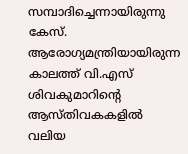സമ്പാദിച്ചെന്നായിരുന്നു കേസ്. ആരോഗ്യമന്ത്രിയായിരുന്ന കാലത്ത് വി.എസ് ശിവകുമാറിന്‍റെ ആസ്തിവകകളിൽ വലിയ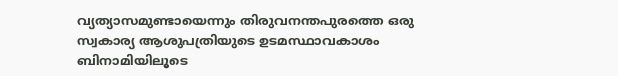വ്യത്യാസമുണ്ടായെന്നും തിരുവനന്തപുരത്തെ ഒരു സ്വകാര്യ ആശുപത്രിയുടെ ഉടമസ്ഥാവകാശം ബിനാമിയിലൂടെ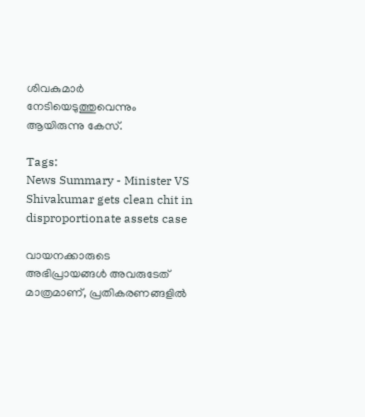ശിവകുമാർ നേടിയെടുത്തുവെന്നും ആയിരുന്നു കേസ്.

Tags:
News Summary - Minister VS Shivakumar gets clean chit in disproportionate assets case

വായനക്കാരുടെ അഭിപ്രായങ്ങള്‍ അവരുടേത് മാത്രമാണ്, പ്രതികരണങ്ങളിൽ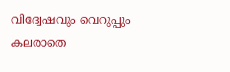വിദ്വേഷവും വെറുപ്പും കലരാതെ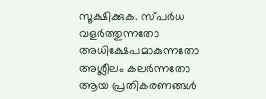സൂക്ഷിക്കുക. സ്പർധ വളർത്തുന്നതോ അധിക്ഷേപമാകുന്നതോ അശ്ലീലം കലർന്നതോ ആയ പ്രതികരണങ്ങൾ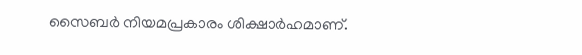സൈബർ നിയമപ്രകാരം ശിക്ഷാർഹമാണ്.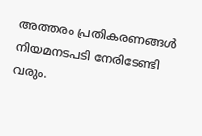അത്തരം പ്രതികരണങ്ങൾ നിയമനടപടി നേരിടേണ്ടി വരും.